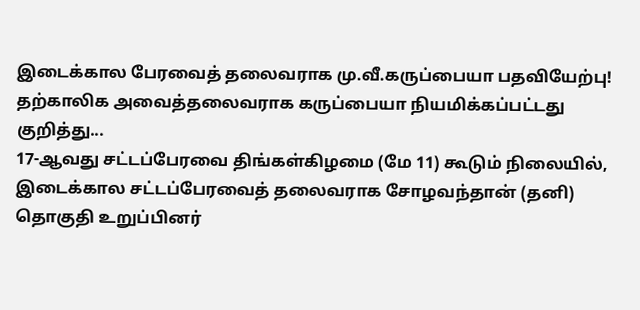இடைக்கால பேரவைத் தலைவராக மு.வீ.கருப்பையா பதவியேற்பு!
தற்காலிக அவைத்தலைவராக கருப்பையா நியமிக்கப்பட்டது குறித்து...
17-ஆவது சட்டப்பேரவை திங்கள்கிழமை (மே 11) கூடும் நிலையில், இடைக்கால சட்டப்பேரவைத் தலைவராக சோழவந்தான் (தனி) தொகுதி உறுப்பினர்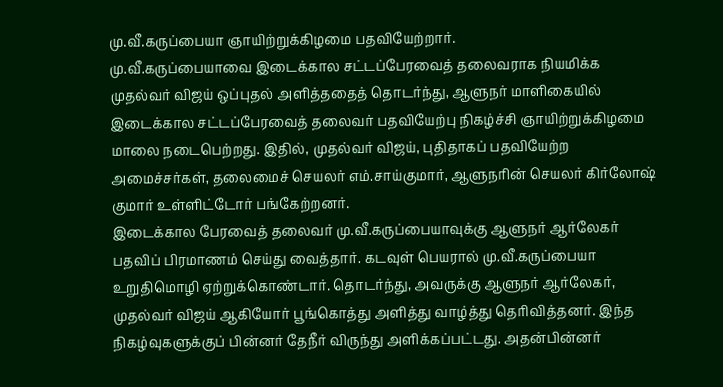மு.வீ.கருப்பையா ஞாயிற்றுக்கிழமை பதவியேற்றார்.
மு.வீ.கருப்பையாவை இடைக்கால சட்டப்பேரவைத் தலைவராக நியமிக்க முதல்வர் விஜய் ஒப்புதல் அளித்ததைத் தொடர்ந்து, ஆளுநர் மாளிகையில் இடைக்கால சட்டப்பேரவைத் தலைவர் பதவியேற்பு நிகழ்ச்சி ஞாயிற்றுக்கிழமை மாலை நடைபெற்றது. இதில், முதல்வர் விஜய், புதிதாகப் பதவியேற்ற அமைச்சர்கள், தலைமைச் செயலர் எம்.சாய்குமார், ஆளுநரின் செயலர் கிர்லோஷ் குமார் உள்ளிட்டோர் பங்கேற்றனர்.
இடைக்கால பேரவைத் தலைவர் மு.வீ.கருப்பையாவுக்கு ஆளுநர் ஆர்லேகர் பதவிப் பிரமாணம் செய்து வைத்தார். கடவுள் பெயரால் மு.வீ.கருப்பையா உறுதிமொழி ஏற்றுக்கொண்டார். தொடர்ந்து, அவருக்கு ஆளுநர் ஆர்லேகர், முதல்வர் விஜய் ஆகியோர் பூங்கொத்து அளித்து வாழ்த்து தெரிவித்தனர். இந்த நிகழ்வுகளுக்குப் பின்னர் தேநீர் விருந்து அளிக்கப்பட்டது. அதன்பின்னர்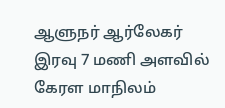ஆளுநர் ஆர்லேகர் இரவு 7 மணி அளவில் கேரள மாநிலம்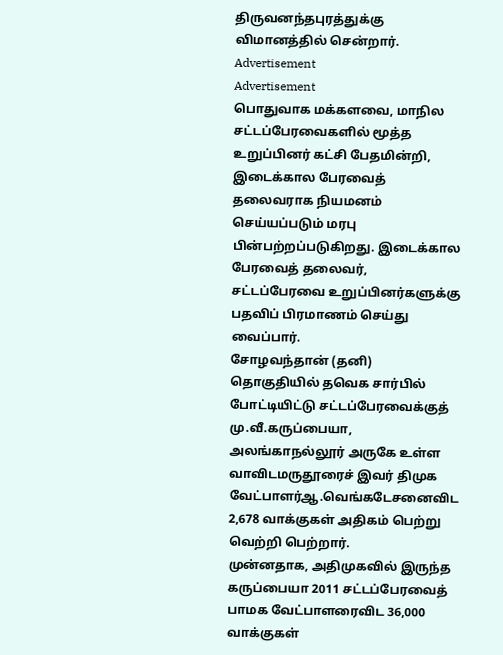திருவனந்தபுரத்துக்கு விமானத்தில் சென்றார்.
Advertisement
Advertisement
பொதுவாக மக்களவை, மாநில சட்டப்பேரவைகளில் மூத்த உறுப்பினர் கட்சி பேதமின்றி, இடைக்கால பேரவைத் தலைவராக நியமனம் செய்யப்படும் மரபு பின்பற்றப்படுகிறது. இடைக்கால பேரவைத் தலைவர், சட்டப்பேரவை உறுப்பினர்களுக்கு பதவிப் பிரமாணம் செய்து வைப்பார்.
சோழவந்தான் (தனி) தொகுதியில் தவெக சார்பில் போட்டியிட்டு சட்டப்பேரவைக்குத் மு.வீ.கருப்பையா, அலங்காநல்லூர் அருகே உள்ள வாவிடமருதூரைச் இவர் திமுக வேட்பாளர்ஆ.வெங்கடேசனைவிட 2,678 வாக்குகள் அதிகம் பெற்று வெற்றி பெற்றார்.
முன்னதாக, அதிமுகவில் இருந்த கருப்பையா 2011 சட்டப்பேரவைத் பாமக வேட்பாளரைவிட 36,000 வாக்குகள்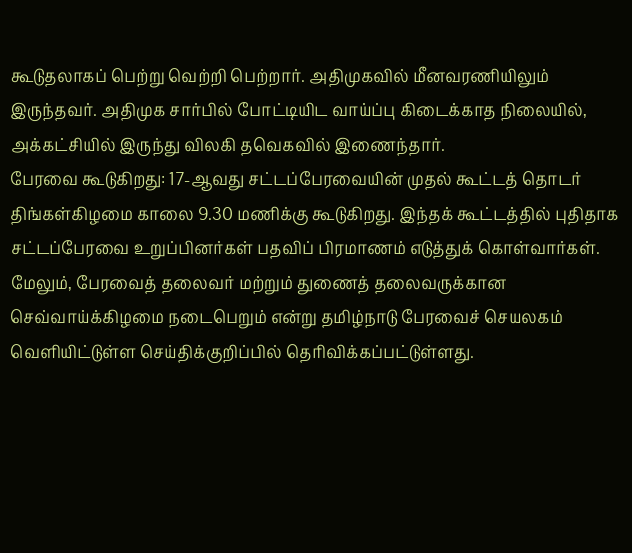கூடுதலாகப் பெற்று வெற்றி பெற்றார். அதிமுகவில் மீனவரணியிலும் இருந்தவர். அதிமுக சார்பில் போட்டியிட வாய்ப்பு கிடைக்காத நிலையில், அக்கட்சியில் இருந்து விலகி தவெகவில் இணைந்தார்.
பேரவை கூடுகிறது: 17-ஆவது சட்டப்பேரவையின் முதல் கூட்டத் தொடர் திங்கள்கிழமை காலை 9.30 மணிக்கு கூடுகிறது. இந்தக் கூட்டத்தில் புதிதாக சட்டப்பேரவை உறுப்பினர்கள் பதவிப் பிரமாணம் எடுத்துக் கொள்வார்கள்.
மேலும், பேரவைத் தலைவர் மற்றும் துணைத் தலைவருக்கான செவ்வாய்க்கிழமை நடைபெறும் என்று தமிழ்நாடு பேரவைச் செயலகம் வெளியிட்டுள்ள செய்திக்குறிப்பில் தெரிவிக்கப்பட்டுள்ளது.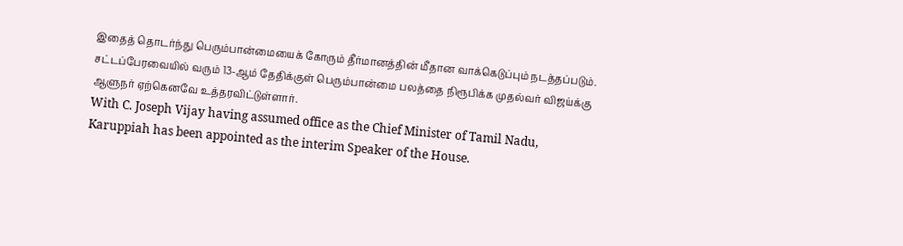இதைத் தொடர்ந்து பெரும்பான்மையைக் கோரும் தீர்மானத்தின் மீதான வாக்கெடுப்பும் நடத்தப்படும்.
சட்டப்பேரவையில் வரும் 13-ஆம் தேதிக்குள் பெரும்பான்மை பலத்தை நிரூபிக்க முதல்வர் விஜய்க்கு ஆளுநர் ஏற்கெனவே உத்தரவிட்டுள்ளார்.
With C. Joseph Vijay having assumed office as the Chief Minister of Tamil Nadu, Karuppiah has been appointed as the interim Speaker of the House.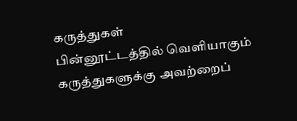கருத்துகள்
பின்னூட்டத்தில் வெளியாகும் கருத்துகளுக்கு அவற்றைப்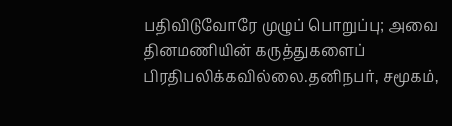பதிவிடுவோரே முழுப் பொறுப்பு; அவை தினமணியின் கருத்துகளைப் பிரதிபலிக்கவில்லை.தனிநபர், சமூகம்,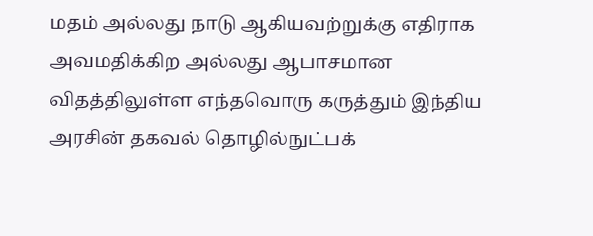மதம் அல்லது நாடு ஆகியவற்றுக்கு எதிராக அவமதிக்கிற அல்லது ஆபாசமான விதத்திலுள்ள எந்தவொரு கருத்தும் இந்திய அரசின் தகவல் தொழில்நுட்பக்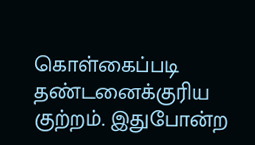கொள்கைப்படி தண்டனைக்குரிய குற்றம். இதுபோன்ற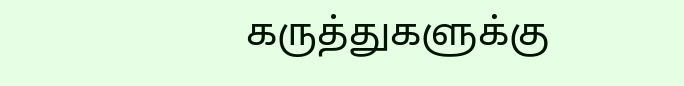கருத்துகளுக்கு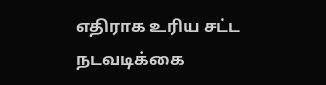எதிராக உரிய சட்ட நடவடிக்கை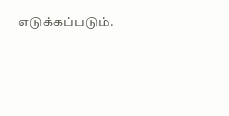எடுக்கப்படும்.